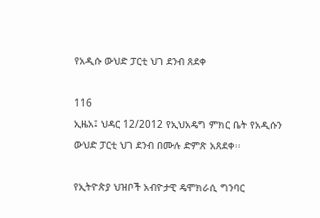የአዲሱ ውህድ ፓርቲ ህገ ደንብ ጸደቀ

116
ኢዜአ፤ ህዳር 12/2012 የኢህአዴግ ምክር ቤት የአዲሱን ውህድ ፓርቲ ህገ ደንብ በሙሉ ድምጽ አጸደቀ፡፡

የኢትዮጵያ ህዝቦች አብዮታዊ ዴሞክራሲ ግንባር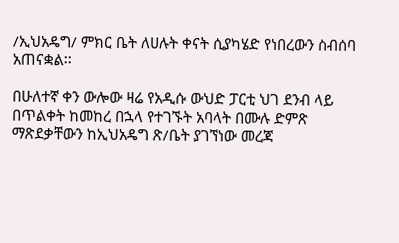/ኢህአዴግ/ ምክር ቤት ለሀሉት ቀናት ሲያካሄድ የነበረውን ስብሰባ አጠናቋል፡፡

በሁለተኛ ቀን ውሎው ዛሬ የአዲሱ ውህድ ፓርቲ ህገ ደንብ ላይ በጥልቀት ከመከረ በኋላ የተገኙት አባላት በሙሉ ድምጽ ማጽደቃቸውን ከኢህአዴግ ጽ/ቤት ያገኘነው መረጃ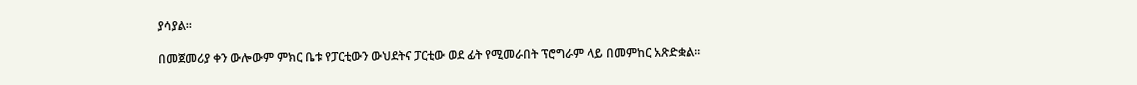ያሳያል።

በመጀመሪያ ቀን ውሎውም ምክር ቤቱ የፓርቲውን ውህደትና ፓርቲው ወደ ፊት የሚመራበት ፕሮግራም ላይ በመምከር አጽድቋል፡፡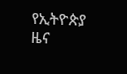የኢትዮጵያ ዜና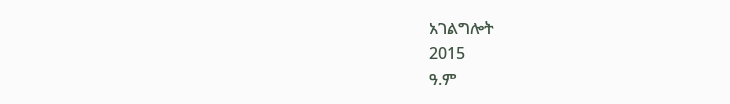አገልግሎት
2015
ዓ.ም